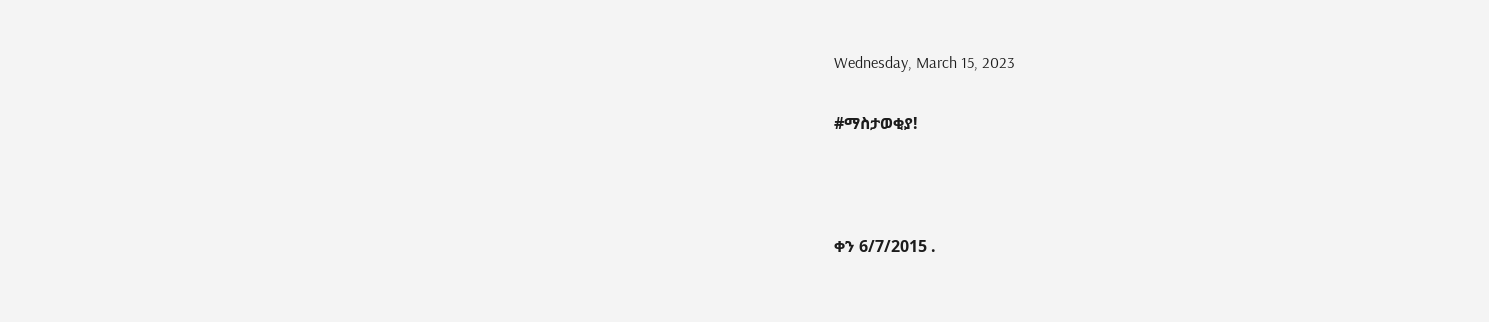Wednesday, March 15, 2023

#ማስታወቂያ!



ቀን 6/7/2015 .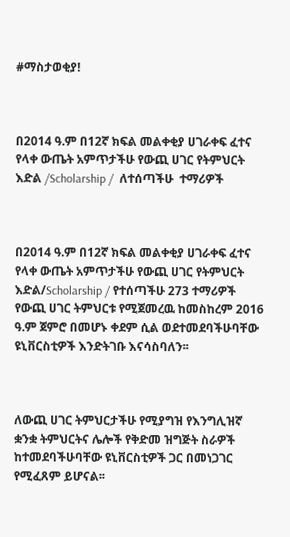#ማስታወቂያ!



በ2014 ዓ.ም በ12ኛ ክፍል መልቀቂያ ሀገራቀፍ ፈተና የላቀ ውጤት አምጥታችሁ የውጪ ሀገር የትምህርት እድል /Scholarship /  ለተሰጣችሁ  ተማሪዎች



በ2014 ዓ.ም በ12ኛ ክፍል መልቀቂያ ሀገራቀፍ ፈተና የላቀ ውጤት አምጥታችሁ የውጪ ሀገር የትምህርት እድል/Scholarship / የተሰጣችሁ 273 ተማሪዎች የውጪ ሀገር ትምህርቱ የሚጀመረዉ ከመስከረም 2016 ዓ.ም ጀምሮ በመሆኑ ቀደም ሲል ወደተመደባችሁባቸው ዩኒቨርስቲዎች እንድትገቡ እናሳስባለን፡፡



ለውጪ ሀገር ትምህርታችሁ የሚያግዝ የእንግሊዝኛ ቋንቋ ትምህርትና ሌሎች የቅድመ ዝግጅት ስራዎች ከተመደባችሁባቸው ዩኒቨርስቲዎች ጋር በመነጋገር የሚፈጸም ይሆናል፡፡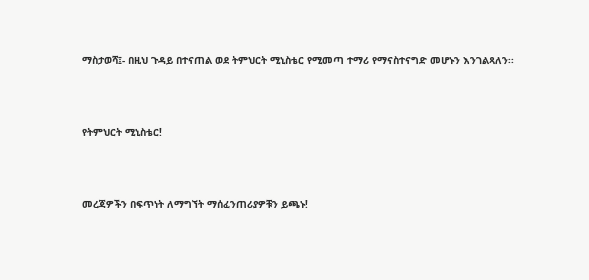ማስታወሻ፤- በዚህ ጉዳይ በተናጠል ወደ ትምህርት ሚኒስቴር የሚመጣ ተማሪ የማናስተናግድ መሆኑን እንገልጻለን፡፡



የትምህርት ሚኒስቴር!



መረጃዎችን በፍጥነት ለማግኘት ማሰፈንጠሪያዎቹን ይጫኑ!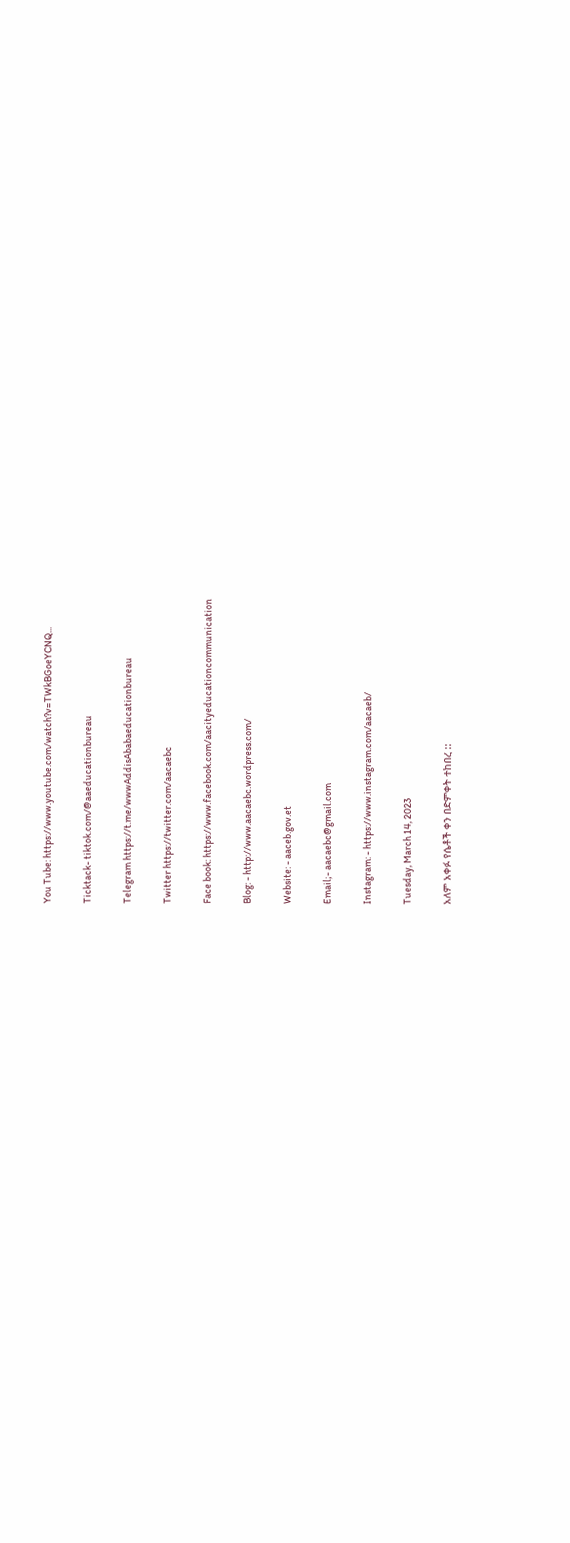You Tube: https://www.youtube.com/watch?v=TWkBGoeYCNQ...

Ticktack- tiktok.com/@aaeducationbureau

Telegram https://t.me/wwwAddisAbabaeducationbureau

Twitter https://twitter.com/aacaebc

Face book: https://www.facebook.com/aacityeducationcommunication

Blog: - http://www.aacaebc.wordpress.com/

Website: - aaceb.gov.et

Email;- aacaebc@gmail.com

Instagram: - https://www.instagram.com/aacaeb/

Tuesday, March 14, 2023

አለም አቀፉ የሴቶች ቀን በድምቀት ተከበረ ::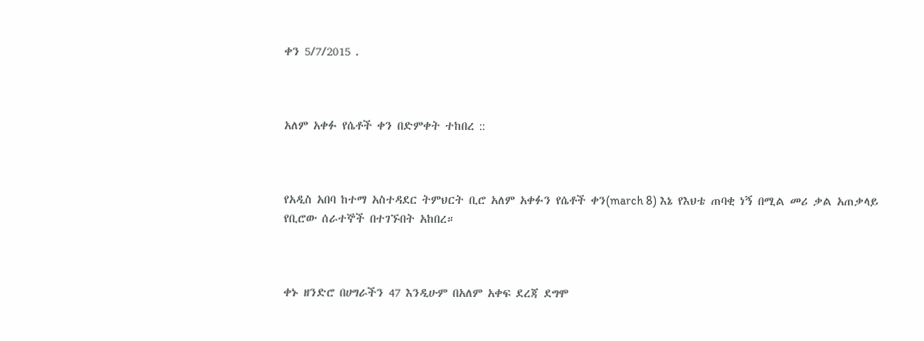ቀን 5/7/2015 .



አለም አቀፉ የሴቶች ቀን በድምቀት ተከበረ ::



የአዲስ አበባ ከተማ አስተዳደር ትምህርት ቢሮ አለም አቀፉን የሴቶች ቀን(march 8) እኔ የእህቴ ጠባቂ ነኝ በሚል መሪ ቃል አጠቃላይ የቢሮው ሰራተኞች በተገኙበት አከበረ።



ቀኑ ዘንድሮ በሀግራችን 47 እንዲሁም በአለም አቀፍ ደረጃ ደግሞ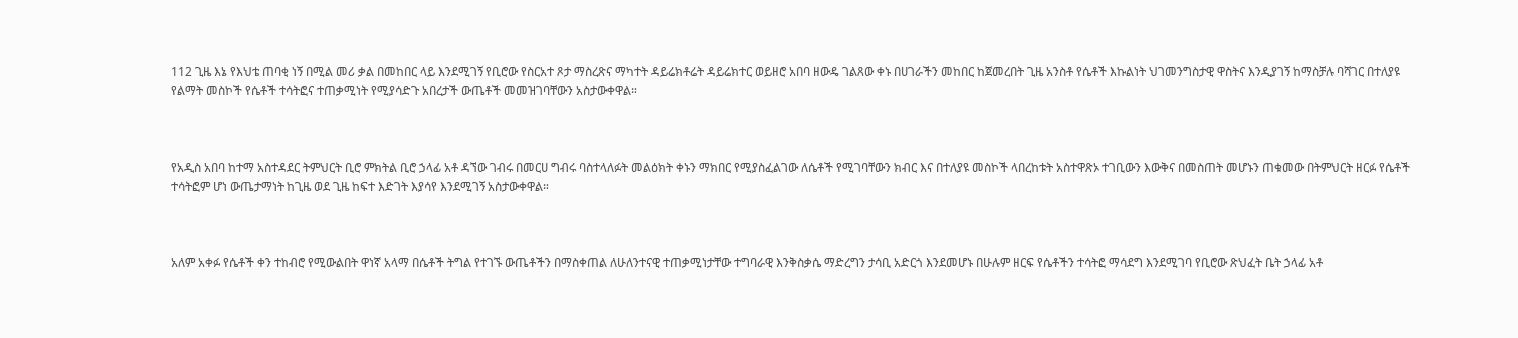112 ጊዜ እኔ የእህቴ ጠባቂ ነኝ በሚል መሪ ቃል በመከበር ላይ እንደሚገኝ የቢሮው የስርአተ ጾታ ማስረጽና ማካተት ዳይሬክቶሬት ዳይሬክተር ወይዘሮ አበባ ዘውዴ ገልጸው ቀኑ በሀገራችን መከበር ከጀመረበት ጊዜ አንስቶ የሴቶች እኩልነት ህገመንግስታዊ ዋስትና እንዲያገኝ ከማስቻሉ ባሻገር በተለያዩ የልማት መስኮች የሴቶች ተሳትፎና ተጠቃሚነት የሚያሳድጉ አበረታች ውጤቶች መመዝገባቸውን አስታውቀዋል።



የአዲስ አበባ ከተማ አስተዳደር ትምህርት ቢሮ ምክትል ቢሮ ኃላፊ አቶ ዳኘው ገብሩ በመርሀ ግብሩ ባስተላለፉት መልዕክት ቀኑን ማክበር የሚያስፈልገው ለሴቶች የሚገባቸውን ክብር እና በተለያዩ መስኮች ላበረከቱት አስተዋጽኦ ተገቢውን እውቅና በመስጠት መሆኑን ጠቁመው በትምህርት ዘርፉ የሴቶች ተሳትፎም ሆነ ውጤታማነት ከጊዜ ወደ ጊዜ ከፍተ እድገት እያሳየ እንደሚገኝ አስታውቀዋል።



አለም አቀፉ የሴቶች ቀን ተከብሮ የሚውልበት ዋነኛ አላማ በሴቶች ትግል የተገኙ ውጤቶችን በማስቀጠል ለሁለንተናዊ ተጠቃሚነታቸው ተግባራዊ እንቅስቃሴ ማድረግን ታሳቢ አድርጎ እንደመሆኑ በሁሉም ዘርፍ የሴቶችን ተሳትፎ ማሳደግ እንደሚገባ የቢሮው ጽህፈት ቤት ኃላፊ አቶ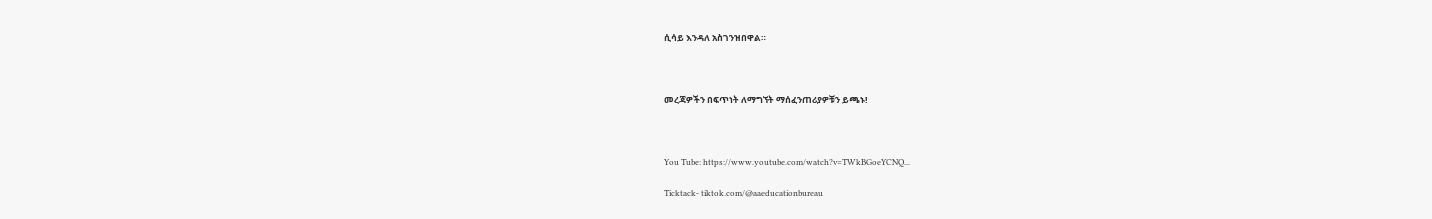ሲሳይ እንዳለ አስገንዝበዋል።



መረጃዎችን በፍጥነት ለማግኘት ማሰፈንጠሪያዎቹን ይጫኑ!



You Tube: https://www.youtube.com/watch?v=TWkBGoeYCNQ...

Ticktack- tiktok.com/@aaeducationbureau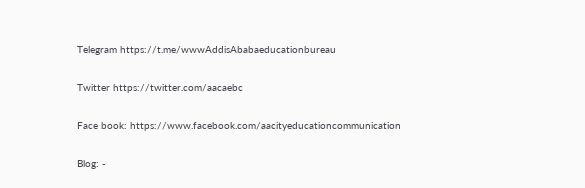Telegram https://t.me/wwwAddisAbabaeducationbureau

Twitter https://twitter.com/aacaebc

Face book: https://www.facebook.com/aacityeducationcommunication

Blog: -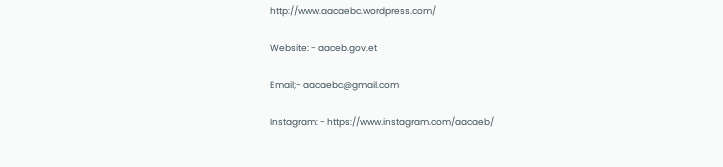http://www.aacaebc.wordpress.com/

Website: - aaceb.gov.et

Email;- aacaebc@gmail.com

Instagram: - https://www.instagram.com/aacaeb/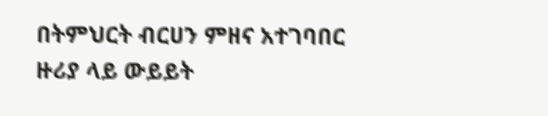በትምህርት ብርሀን ምዘና አተገባበር ዙሪያ ላይ ውይይት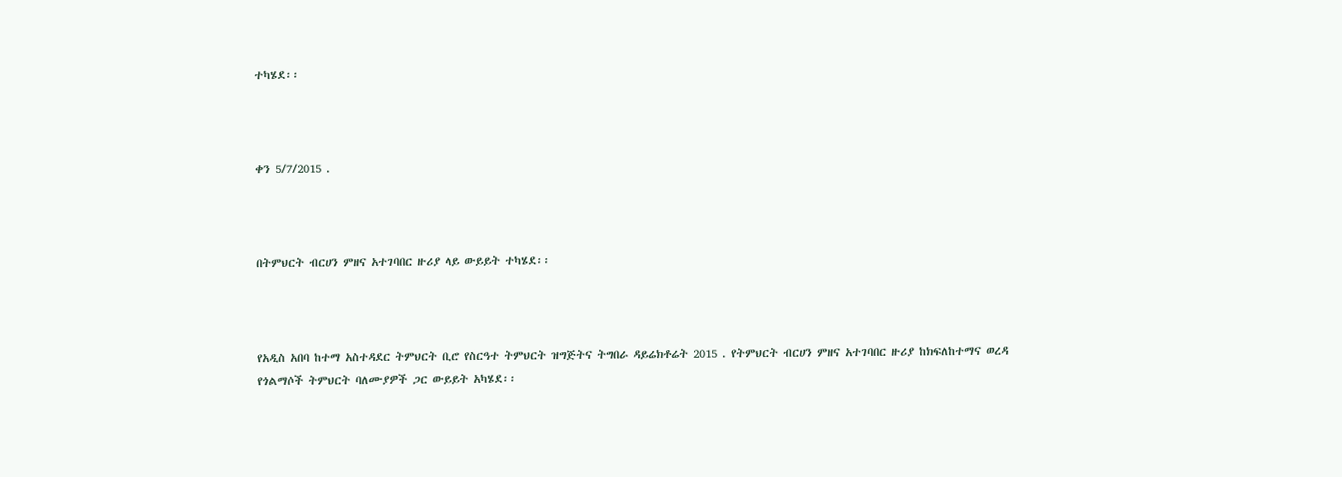ተካሄደ፡፡



ቀን 5/7/2015 .



በትምህርት ብርሀን ምዘና አተገባበር ዙሪያ ላይ ውይይት ተካሄደ፡፡



የአዲስ አበባ ከተማ አስተዳደር ትምህርት ቢሮ የስርዓተ ትምህርት ዝግጅትና ትግበራ ዳይሬክቶሬት 2015 . የትምህርት ብርሀን ምዘና አተገባበር ዙሪያ ከክፍለከተማና ወረዳ የጎልማሶች ትምህርት ባለሙያዎች ጋር ውይይት አካሄደ፡፡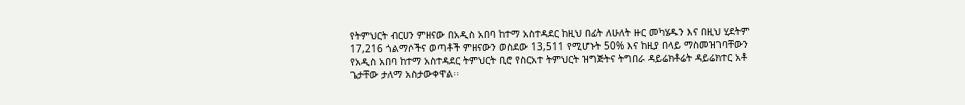የትምህርት ብርሀን ምዘናው በአዲስ አበባ ከተማ አስተዳደር ከዚህ በፊት ለሁለት ዙር መካሄዱን እና በዚህ ሂደትም 17,216 ጎልማሶችና ወጣቶች ምዘናውን ወስደው 13,511 የሚሆኑት 50% እና ከዚያ በላይ ማስመዝገባቸውን የአዲስ አበባ ከተማ አስተዳደር ትምህርት ቢሮ የስርአተ ትምህርት ዝግጅትና ትግበራ ዳይሬክቶሬት ዳይሬክተር አቶ ጌታቸው ታለማ አስታውቀዋል፡፡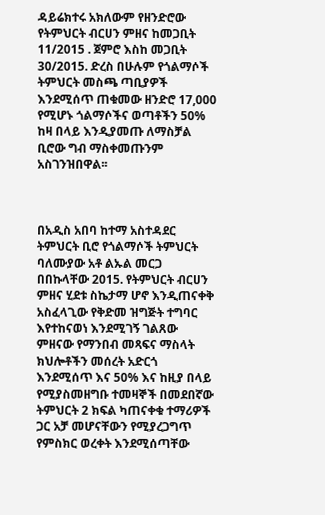ዳይሬክተሩ አክለውም የዘንድሮው የትምህርት ብርሀን ምዘና ከመጋቢት 11/2015 . ጀምሮ እስከ መጋቢት 30/2015. ድረስ በሁሉም የጎልማሶች ትምህርት መስጫ ጣቢያዎች እንደሚሰጥ ጠቁመው ዘንድሮ 17,000 የሚሆኑ ጎልማሶችና ወጣቶችን 50% ከዛ በላይ እንዲያመጡ ለማስቻል ቢሮው ግብ ማስቀመጡንም አስገንዝበዋል፡፡



በአዲስ አበባ ከተማ አስተዳደር ትምህርት ቢሮ የጎልማሶች ትምህርት ባለሙያው አቶ ልኡል መርጋ በበኩላቸው 2015. የትምህርት ብርሀን ምዘና ሂደቱ ስኬታማ ሆኖ እንዲጠናቀቅ አስፈላጊው የቅድመ ዝግጅት ተግባር እየተከናወነ እንደሚገኝ ገልጸው ምዘናው የማንበብ መጻፍና ማስላት ክህሎቶችን መሰረት አድርጎ እንደሚሰጥ እና 50% እና ከዚያ በላይ የሚያስመዘግቡ ተመዛኞች በመደበኛው ትምህርት 2 ክፍል ካጠናቀቁ ተማሪዎች ጋር አቻ መሆናቸውን የሚያረጋግጥ የምስክር ወረቀት እንደሚሰጣቸው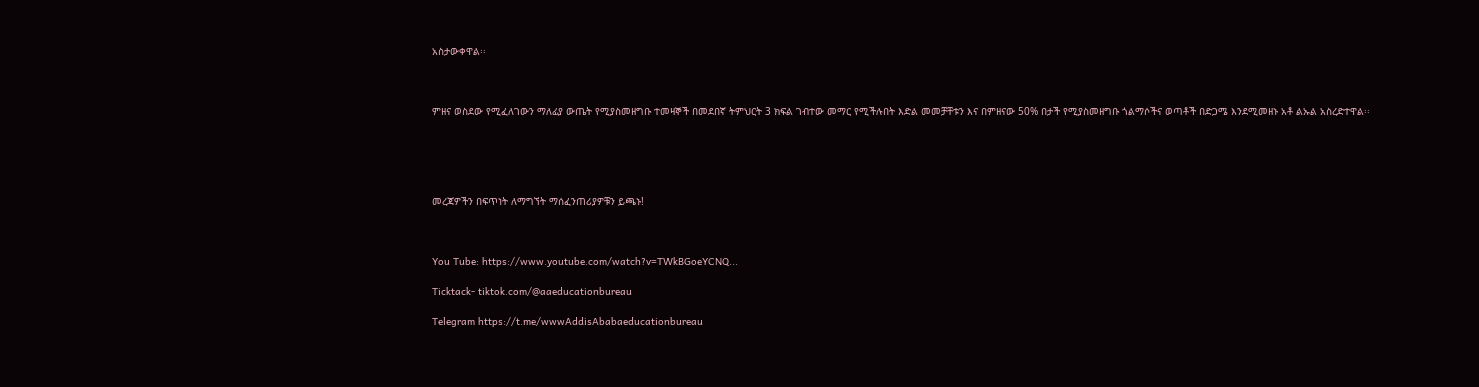አስታውቀዋል፡፡



ምዘና ወስደው የሚፈለገውን ማለፊያ ውጤት የሚያስመዘግቡ ተመዛኞች በመደበኛ ትምህርት 3 ክፍል ገብተው መማር የሚችሉበት እድል መመቻቸቱን እና በምዘናው 50% በታች የሚያስመዘግቡ ጎልማሶችና ወጣቶች በድጋሜ እንደሚመዘኑ አቶ ልኡል አስረድተዋል፡፡





መረጃዎችን በፍጥነት ለማግኘት ማሰፈንጠሪያዎቹን ይጫኑ!



You Tube: https://www.youtube.com/watch?v=TWkBGoeYCNQ...

Ticktack- tiktok.com/@aaeducationbureau

Telegram https://t.me/wwwAddisAbabaeducationbureau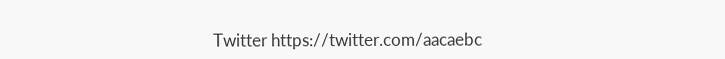Twitter https://twitter.com/aacaebc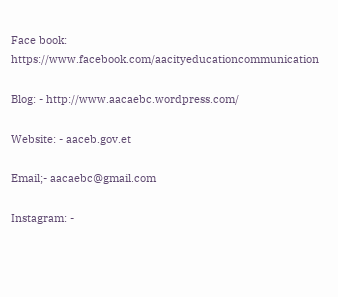Face book: https://www.facebook.com/aacityeducationcommunication

Blog: - http://www.aacaebc.wordpress.com/

Website: - aaceb.gov.et

Email;- aacaebc@gmail.com

Instagram: -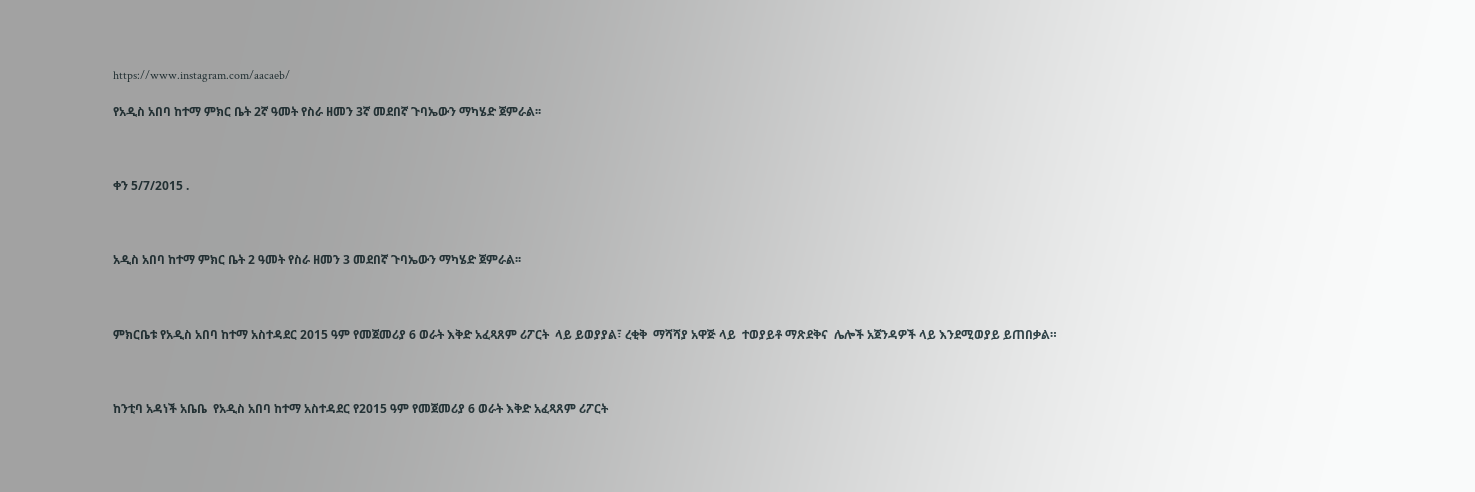https://www.instagram.com/aacaeb/

የአዲስ አበባ ከተማ ምክር ቤት 2ኛ ዓመት የስራ ዘመን 3ኛ መደበኛ ጉባኤውን ማካሄድ ጀምራል፡፡



ቀን 5/7/2015 .



አዲስ አበባ ከተማ ምክር ቤት 2 ዓመት የስራ ዘመን 3 መደበኛ ጉባኤውን ማካሄድ ጀምራል፡፡



ምክርቤቱ የአዲስ አበባ ከተማ አስተዳደር 2015 ዓም የመጀመሪያ 6 ወራት እቅድ አፈጻጸም ሪፖርት  ላይ ይወያያል፣ ረቂቅ  ማሻሻያ አዋጅ ላይ  ተወያይቶ ማጽደቅና  ሌሎች አጀንዳዎች ላይ እንደሚወያይ ይጠበቃል።



ከንቲባ አዳነች አቤቤ  የአዲስ አበባ ከተማ አስተዳደር የ2015 ዓም የመጀመሪያ 6 ወራት እቅድ አፈጻጸም ሪፖርት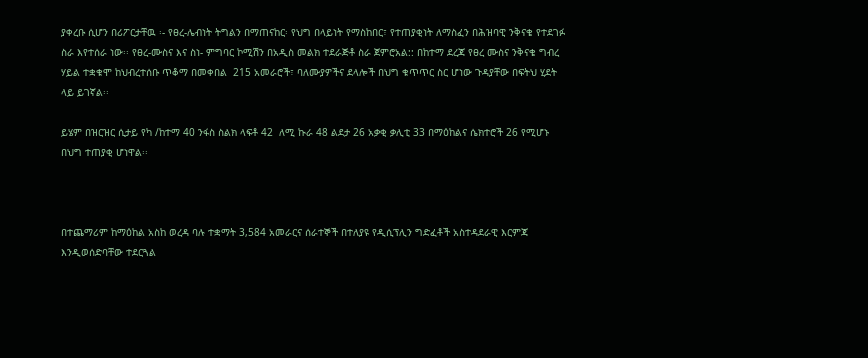ያቀረቡ ሲሆን በሪፖርታቸዉ ፡- የፀረ-ሌብነት ትግልን በማጠናከር፡ የህግ በላይነት የማስከበር፣ የተጠያቂነት ለማስፈን በሕዝባዊ ንቅናቄ የተደገፉ ስራ እየተሰራ ነው፡፡ የፀረ-ሙስና እና ስነ- ምግባር ኮሚሽን በአዲስ መልክ ተደራጅቶ ስራ ጀምሮአል:: በከተማ ደረጃ የፀረ ሙስና ንቅናቄ ግብረ ሃይል ተቋቁሞ ከህብረተሰቡ ጥቆማ በመቀበል  215 አመራሮች፣ ባለሙያዎችና ደላሎች በህግ ቁጥጥር ስር ሆነው ጉዳያቸው በፍትህ ሂደት ላይ ይገኛል፡፡

ይሄም በዝርዝር ሲታይ የካ /ከተማ 40 ንፋስ ስልክ ላፍቶ 42  ለሚ ኩራ 48 ልደታ 26 አቃቂ ቃሊቲ 33 በማዕከልና ሴክተሮች 26 የሚሆኑ በህግ ተጠያቂ ሆነዋል፡፡



በተጨማሪም ከማዕከል አስከ ወረዳ ባሉ ተቋማት 3,584 አመራርና ሰራተኞች በተለያዩ የዲሲፕሊን ግድፈቶች አስተዳደራዊ እርምጃ እንዲወሰድባቸው ተደርጓል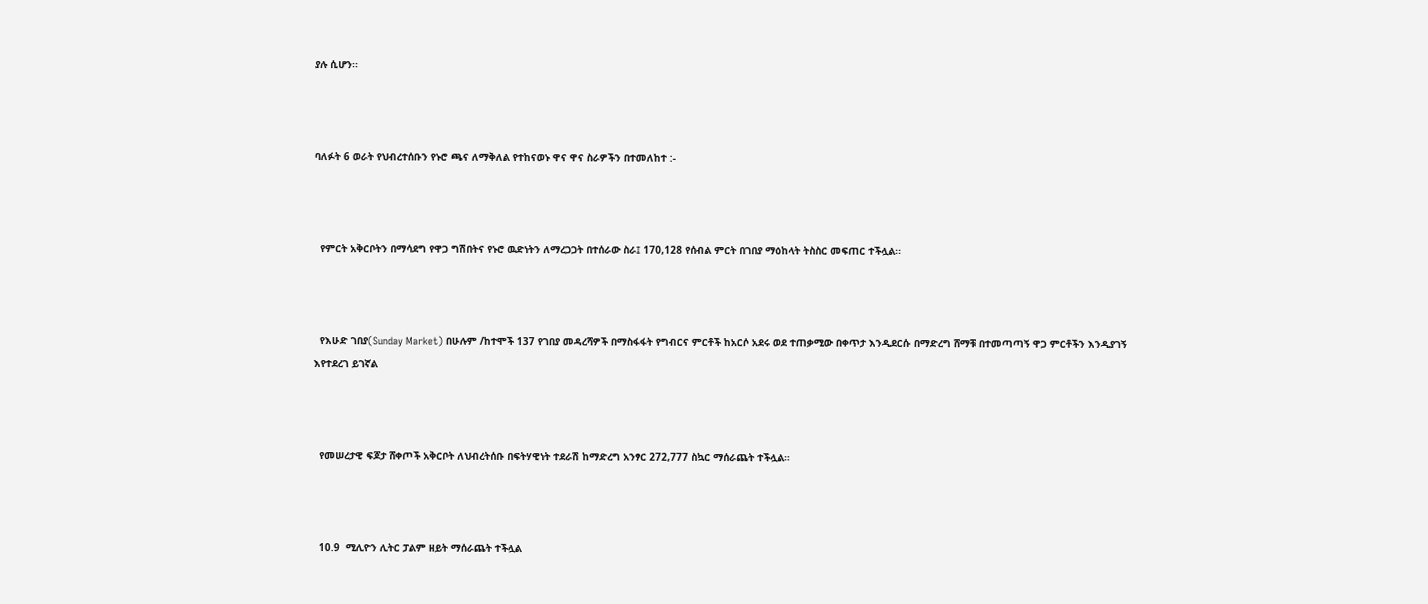ያሉ ሲሆን፡፡



ባለፉት 6 ወራት የህብረተሰቡን የኑሮ ጫና ለማቅለል የተከናወኑ ዋና ዋና ስራዎችን በተመለከተ :-



  የምርት አቅርቦትን በማሳደግ የዋጋ ግሽበትና የኑሮ ዉድነትን ለማረጋጋት በተሰራው ስራ፤ 170,128 የሰብል ምርት በገበያ ማዕከላት ትስስር መፍጠር ተችሏል፡፡



  የእሁድ ገበያ(Sunday Market) በሁሉም /ከተሞች 137 የገበያ መዳረሻዎች በማስፋፋት የግብርና ምርቶች ከአርሶ አደሩ ወደ ተጠቃሚው በቀጥታ እንዲደርሱ በማድረግ ሸማቹ በተመጣጣኝ ዋጋ ምርቶችን እንዲያገኝ እየተደረገ ይገኛል



  የመሠረታዊ ፍጆታ ሸቀጦች አቅርቦት ለህብረትሰቡ በፍትሃዊነት ተደራሽ ከማድረግ አንፃር 272,777 ስኳር ማሰራጨት ተችሏል።



  10.9  ሚሊዮን ሊትር ፓልም ዘይት ማሰራጨት ተችሏል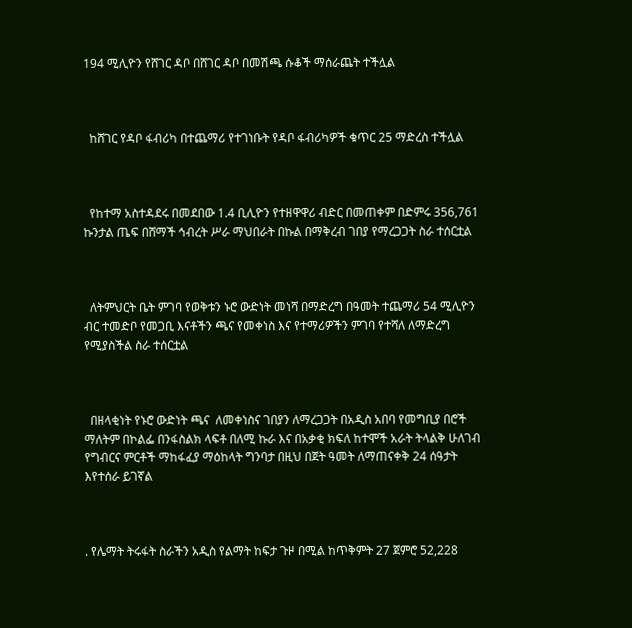194 ሚሊዮን የሸገር ዳቦ በሸገር ዳቦ በመሽጫ ሱቆች ማሰራጨት ተችሏል



  ከሸገር የዳቦ ፋብሪካ በተጨማሪ የተገነቡት የዳቦ ፋብሪካዎች ቁጥር 25 ማድረስ ተችሏል



  የከተማ አስተዳደሩ በመደበው 1.4 ቢሊዮን የተዘዋዋሪ ብድር በመጠቀም በድምሩ 356,761 ኩንታል ጤፍ በሸማች ኅብረት ሥራ ማህበራት በኩል በማቅረብ ገበያ የማረጋጋት ስራ ተሰርቷል



  ለትምህርት ቤት ምገባ የወቅቱን ኑሮ ውድነት መነሻ በማድረግ በዓመት ተጨማሪ 54 ሚሊዮን ብር ተመድቦ የመጋቢ እናቶችን ጫና የመቀነስ እና የተማሪዎችን ምገባ የተሻለ ለማድረግ የሚያስችል ስራ ተሰርቷል



  በዘላቂነት የኑሮ ውድነት ጫና  ለመቀነስና ገበያን ለማረጋጋት በአዲስ አበባ የመግቢያ በሮች ማለትም በኮልፌ በንፋስልክ ላፍቶ በለሚ ኩራ እና በአቃቂ ክፍለ ከተሞች አራት ትላልቅ ሁለገብ የግብርና ምርቶች ማከፋፈያ ማዕከላት ግንባታ በዚህ በጀት ዓመት ለማጠናቀቅ 24 ሰዓታት እየተሰራ ይገኛል



. የሌማት ትሩፋት ስራችን አዲስ የልማት ከፍታ ጉዞ በሚል ከጥቅምት 27 ጀምሮ 52,228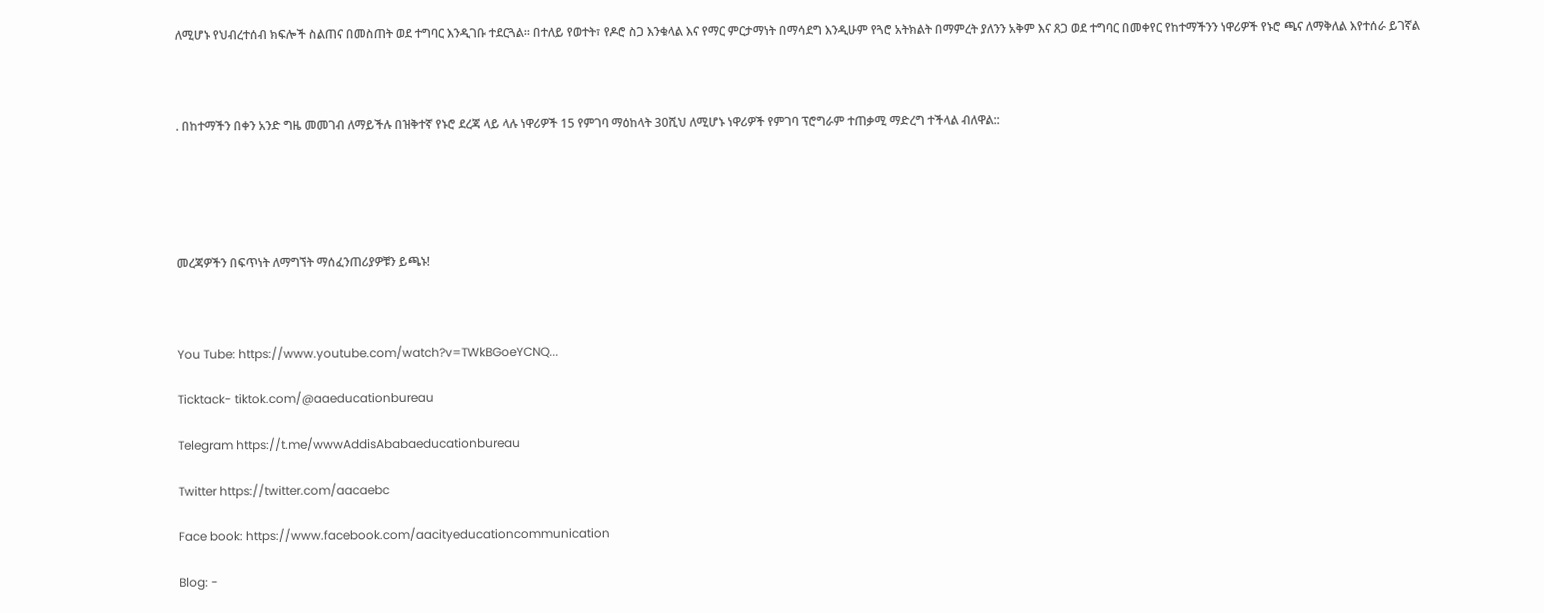ለሚሆኑ የህብረተሰብ ክፍሎች ስልጠና በመስጠት ወደ ተግባር እንዲገቡ ተደርጓል፡፡ በተለይ የወተት፣ የዶሮ ስጋ እንቁላል እና የማር ምርታማነት በማሳደግ እንዲሁም የጓሮ አትክልት በማምረት ያለንን አቅም እና ጸጋ ወደ ተግባር በመቀየር የከተማችንን ነዋሪዎች የኑሮ ጫና ለማቅለል እየተሰራ ይገኛል



. በከተማችን በቀን አንድ ግዜ መመገብ ለማይችሉ በዝቅተኛ የኑሮ ደረጃ ላይ ላሉ ነዋሪዎች 15 የምገባ ማዕከላት 30ሺህ ለሚሆኑ ነዋሪዎች የምገባ ፕሮግራም ተጠቃሚ ማድረግ ተችላል ብለዋል::





መረጃዎችን በፍጥነት ለማግኘት ማሰፈንጠሪያዎቹን ይጫኑ!



You Tube: https://www.youtube.com/watch?v=TWkBGoeYCNQ...

Ticktack- tiktok.com/@aaeducationbureau

Telegram https://t.me/wwwAddisAbabaeducationbureau

Twitter https://twitter.com/aacaebc

Face book: https://www.facebook.com/aacityeducationcommunication

Blog: -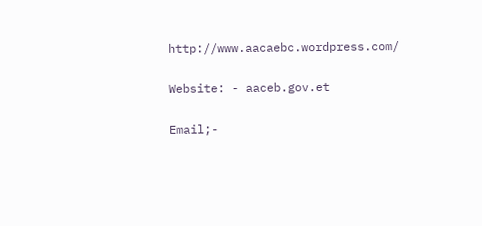http://www.aacaebc.wordpress.com/

Website: - aaceb.gov.et

Email;-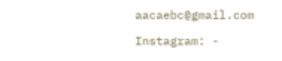aacaebc@gmail.com

Instagram: -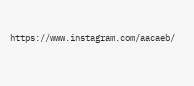https://www.instagram.com/aacaeb/